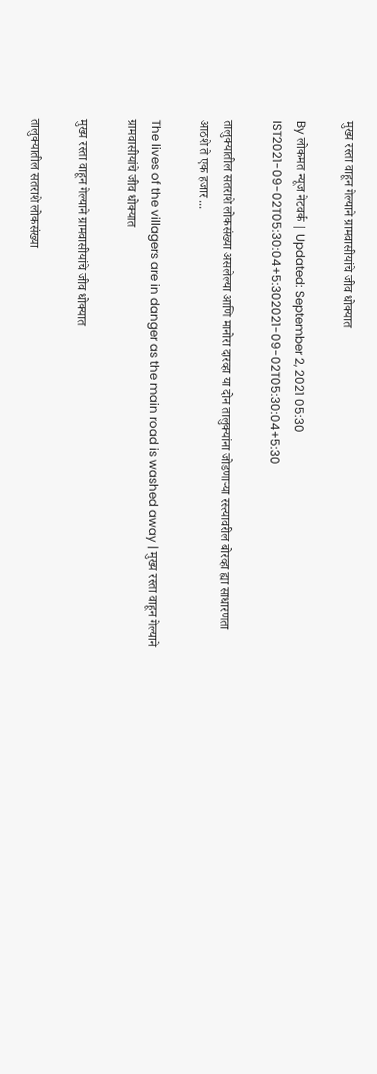मुख्य रस्ता वाहून गेल्याने ग्रामवासीयांचे जीव धोक्यात

By लोकमत न्यूज नेटवर्क | Updated: September 2, 2021 05:30 IST2021-09-02T05:30:04+5:302021-09-02T05:30:04+5:30

तालुक्यातील सतराशे लोकसंख्या असलेल्या आणि मानोरा दारव्हा या दोन तालुक्यांना जोडणाऱ्या रस्त्यावरील बोरव्हा ह्या साधारणता आठशे ते एक हजार ...

The lives of the villagers are in danger as the main road is washed away | मुख्य रस्ता वाहून गेल्याने ग्रामवासीयांचे जीव धोक्यात

मुख्य रस्ता वाहून गेल्याने ग्रामवासीयांचे जीव धोक्यात

तालुक्यातील सतराशे लोकसंख्या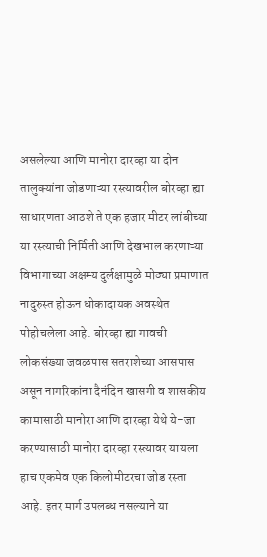असलेल्या आणि मानोरा दारव्हा या दोन तालुक्यांना जोडणाऱ्या रस्त्यावरील बोरव्हा ह्या साधारणता आठशे ते एक हजार मीटर लांबीच्या या रस्त्याची निर्मिती आणि देखभाल करणाऱ्या विभागाच्या अक्षम्य दुर्लक्षामुळे मोठ्या प्रमाणात नादुरुस्त होऊन धोकादायक अवस्थेत पोहोचलेला आहे. बोरव्हा ह्या गावची लोकसंख्या जवळपास सतराशेच्या आसपास असून नागरिकांना दैनंदिन खासगी व शासकीय कामासाठी मानोरा आणि दारव्हा येथे ये-जा करण्यासाठी मानोरा दारव्हा रस्त्यावर यायला हाच एकमेव एक किलोमीटरचा जोड रस्ता आहे. इतर मार्ग उपलब्ध नसल्याने या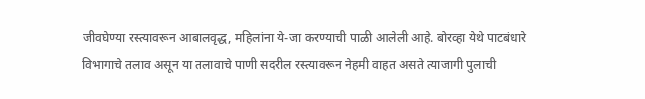जीवघेण्या रस्त्यावरून आबालवृद्ध, महिलांना ये-जा करण्याची पाळी आलेली आहे. बोरव्हा येथे पाटबंधारे विभागाचे तलाव असून या तलावाचे पाणी सदरील रस्त्यावरून नेहमी वाहत असते त्याजागी पुलाची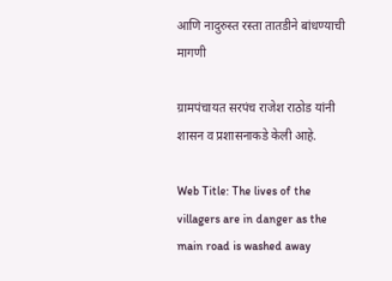आणि नादुरुस्त रस्ता तातडीने बांधण्याची मागणी

ग्रामपंचायत सरपंच राजेश राठोड यांनी शासन व प्रशासनाकडे केली आहे.

Web Title: The lives of the villagers are in danger as the main road is washed away